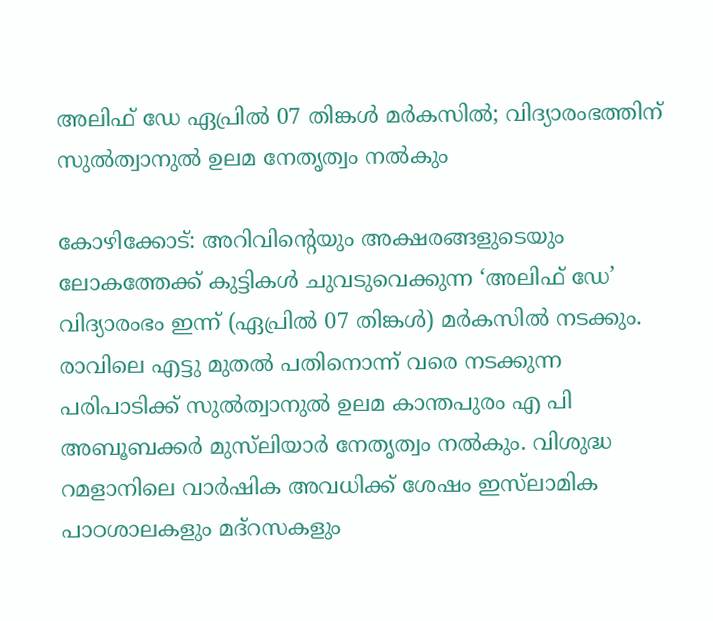അലിഫ് ഡേ ഏപ്രിൽ 07 തിങ്കൾ മർകസിൽ; വിദ്യാരംഭത്തിന് സുൽത്വാനുൽ ഉലമ നേതൃത്വം നൽകും

കോഴിക്കോട്: അറിവിന്റെയും അക്ഷരങ്ങളുടെയും ലോകത്തേക്ക് കുട്ടികൾ ചുവടുവെക്കുന്ന ‘അലിഫ് ഡേ’ വിദ്യാരംഭം ഇന്ന് (ഏപ്രിൽ 07 തിങ്കൾ) മർകസിൽ നടക്കും. രാവിലെ എട്ടു മുതൽ പതിനൊന്ന് വരെ നടക്കുന്ന പരിപാടിക്ക് സുൽത്വാനുൽ ഉലമ കാന്തപുരം എ പി അബൂബക്കർ മുസ്‌ലിയാർ നേതൃത്വം നൽകും. വിശുദ്ധ റമളാനിലെ വാർഷിക അവധിക്ക് ശേഷം ഇസ്‌ലാമിക പാഠശാലകളും മദ്റസകളും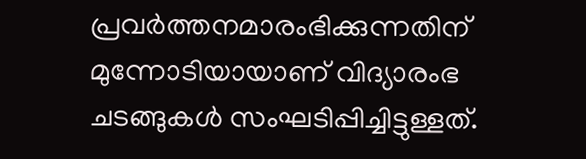പ്രവർത്തനമാരംഭിക്കുന്നതിന് മുന്നോടിയായാണ് വിദ്യാരംഭ ചടങ്ങുകൾ സംഘടിപ്പിച്ചിട്ടുള്ളത്.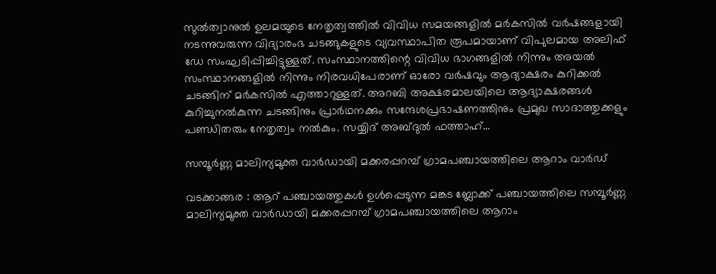സുൽത്വാനുൽ ഉലമയുടെ നേതൃത്വത്തിൽ വിവിധ സമയങ്ങളിൽ മർകസിൽ വർഷങ്ങളായി നടന്നുവരുന്ന വിദ്യാരംഭ ചടങ്ങുകളുടെ വ്യവസ്ഥാപിത രൂപമായാണ് വിപുലമായ അലിഫ് ഡേ സംഘടിപ്പിച്ചിട്ടുള്ളത്. സംസ്ഥാനത്തിന്റെ വിവിധ ഭാഗങ്ങളിൽ നിന്നും അയൽ സംസ്ഥാനങ്ങളിൽ നിന്നും നിരവധിപേരാണ് ഓരോ വർഷവും ആദ്യാക്ഷരം കുറിക്കൽ ചടങ്ങിന് മർകസിൽ എത്താറുള്ളത്. അറബി അക്ഷരമാലയിലെ ആദ്യാക്ഷരങ്ങൾ കുറിച്ചുനൽകുന്ന ചടങ്ങിനും പ്രാർഥനക്കും സന്ദേശപ്രഭാഷണത്തിനും പ്രമുഖ സാദാത്തുക്കളും പണ്ഡിതരും നേതൃത്വം നൽകും. സയ്യിദ് അബ്ദുൽ ഫത്താഹ്…

സമ്പൂർണ്ണ മാലിന്യമുക്ത വാർഡായി മക്കരപ്പറമ്പ് ഗ്രാമപഞ്ചായത്തിലെ ആറാം വാർഡ്

വടക്കാങ്ങര : ആറ് പഞ്ചായത്തുകൾ ഉൾപ്പെടുന്ന മങ്കട ബ്ലോക്ക് പഞ്ചായത്തിലെ സമ്പൂർണ്ണ മാലിന്യമുക്ത വാർഡായി മക്കരപ്പറമ്പ് ഗ്രാമപഞ്ചായത്തിലെ ആറാം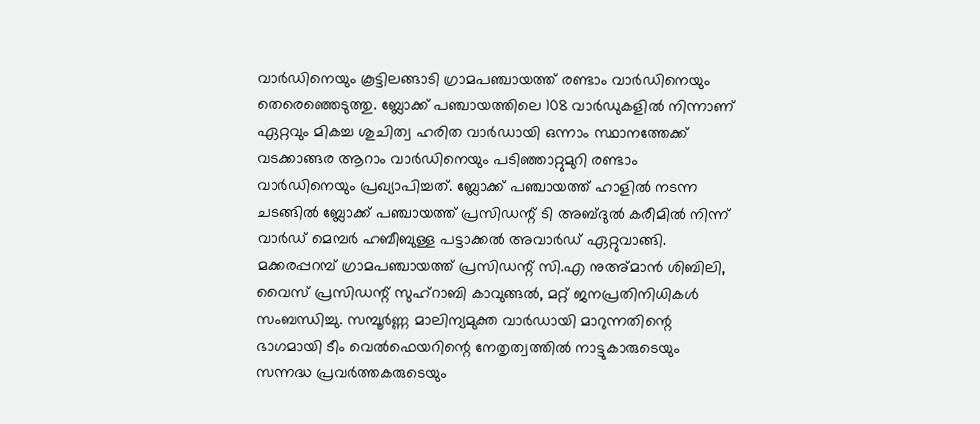വാർഡിനെയും കൂട്ടിലങ്ങാടി ഗ്രാമപഞ്ചായത്ത് രണ്ടാം വാർഡിനെയും തെരെഞ്ഞെടുത്തു. ബ്ലോക്ക് പഞ്ചായത്തിലെ 108 വാർഡുകളിൽ നിന്നാണ് ഏറ്റവും മികച്ച ശുചിത്വ ഹരിത വാർഡായി ഒന്നാം സ്ഥാനത്തേക്ക് വടക്കാങ്ങര ആറാം വാർഡിനെയും പടിഞ്ഞാറ്റുമുറി രണ്ടാം വാർഡിനെയും പ്രഖ്യാപിച്ചത്. ബ്ലോക്ക് പഞ്ചായത്ത് ഹാളിൽ നടന്ന ചടങ്ങിൽ ബ്ലോക്ക് പഞ്ചായത്ത് പ്രസിഡന്റ് ടി അബ്ദുൽ കരീമിൽ നിന്ന് വാർഡ് മെമ്പർ ഹബീബുള്ള പട്ടാക്കൽ അവാർഡ് ഏറ്റുവാങ്ങി. മക്കരപ്പറമ്പ് ഗ്രാമപഞ്ചായത്ത് പ്രസിഡന്റ് സി.എ നുഅ്മാൻ ശിബിലി, വൈസ് പ്രസിഡന്റ് സുഹ്റാബി കാവുങ്ങൽ, മറ്റ് ജനപ്രതിനിധികൾ സംബന്ധിച്ചു. സമ്പൂർണ്ണ മാലിന്യമുക്ത വാർഡായി മാറുന്നതിന്റെ ഭാഗമായി ടീം വെൽഫെയറിന്റെ നേതൃത്വത്തിൽ നാട്ടുകാരുടെയും സന്നദ്ധ പ്രവർത്തകരുടെയും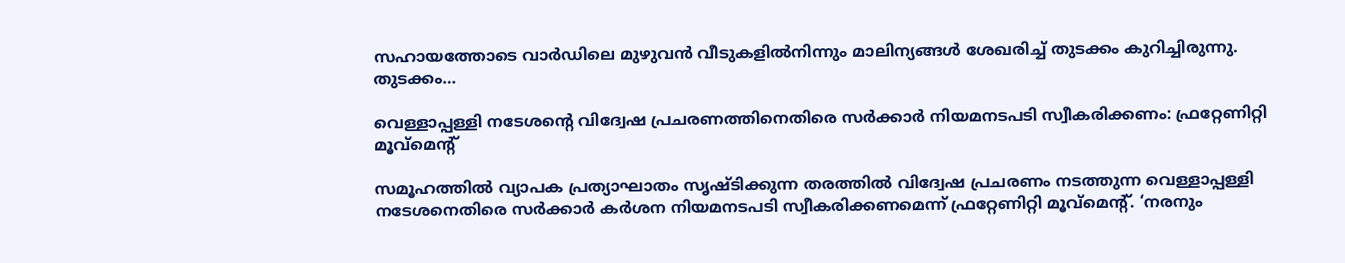സഹായത്തോടെ വാർഡിലെ മുഴുവൻ വീടുകളിൽനിന്നും മാലിന്യങ്ങൾ ശേഖരിച്ച് തുടക്കം കുറിച്ചിരുന്നു. തുടക്കം…

വെള്ളാപ്പള്ളി നടേശന്റെ വിദ്വേഷ പ്രചരണത്തിനെതിരെ സർക്കാർ നിയമനടപടി സ്വീകരിക്കണം: ഫ്രറ്റേണിറ്റി മൂവ്മെന്റ്

സമൂഹത്തിൽ വ്യാപക പ്രത്യാഘാതം സൃഷ്ടിക്കുന്ന തരത്തിൽ വിദ്വേഷ പ്രചരണം നടത്തുന്ന വെള്ളാപ്പള്ളി നടേശനെതിരെ സർക്കാർ കർശന നിയമനടപടി സ്വീകരിക്കണമെന്ന് ഫ്രറ്റേണിറ്റി മൂവ്മെന്റ്. ‘നരനും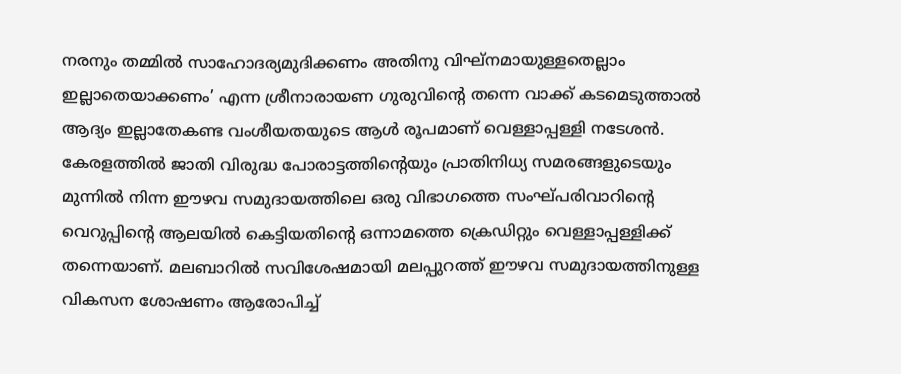നരനും തമ്മില്‍ സാഹോദര്യമുദിക്കണം അതിനു വിഘ്നമായുള്ളതെല്ലാം ഇല്ലാതെയാക്കണം’ എന്ന ശ്രീനാരായണ ഗുരുവിൻ്റെ തന്നെ വാക്ക് കടമെടുത്താൽ ആദ്യം ഇല്ലാതേകണ്ട വംശീയതയുടെ ആൾ രൂപമാണ് വെള്ളാപ്പള്ളി നടേശൻ. കേരളത്തിൽ ജാതി വിരുദ്ധ പോരാട്ടത്തിൻ്റെയും പ്രാതിനിധ്യ സമരങ്ങളുടെയും മുന്നിൽ നിന്ന ഈഴവ സമുദായത്തിലെ ഒരു വിഭാഗത്തെ സംഘ്പരിവാറിൻ്റെ വെറുപ്പിൻ്റെ ആലയിൽ കെട്ടിയതിൻ്റെ ഒന്നാമത്തെ ക്രെഡിറ്റും വെള്ളാപ്പള്ളിക്ക് തന്നെയാണ്. മലബാറിൽ സവിശേഷമായി മലപ്പുറത്ത് ഈഴവ സമുദായത്തിനുള്ള വികസന ശോഷണം ആരോപിച്ച്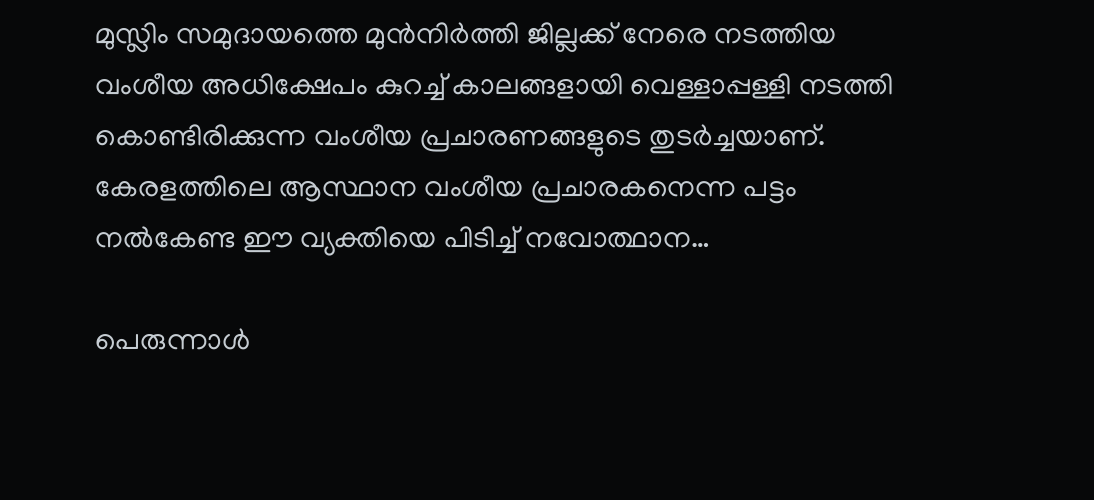മുസ്ലിം സമുദായത്തെ മുൻനിർത്തി ജില്ലക്ക് നേരെ നടത്തിയ വംശീയ അധിക്ഷേപം കുറച്ച് കാലങ്ങളായി വെള്ളാപ്പള്ളി നടത്തി കൊണ്ടിരിക്കുന്ന വംശീയ പ്രചാരണങ്ങളുടെ തുടർച്ചയാണ്. കേരളത്തിലെ ആസ്ഥാന വംശീയ പ്രചാരകനെന്ന പട്ടം നൽകേണ്ട ഈ വ്യക്തിയെ പിടിച്ച് നവോത്ഥാന…

പെരുന്നാള്‍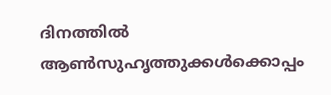ദിനത്തില്‍ ആണ്‍സുഹൃത്തുക്കള്‍ക്കൊപ്പം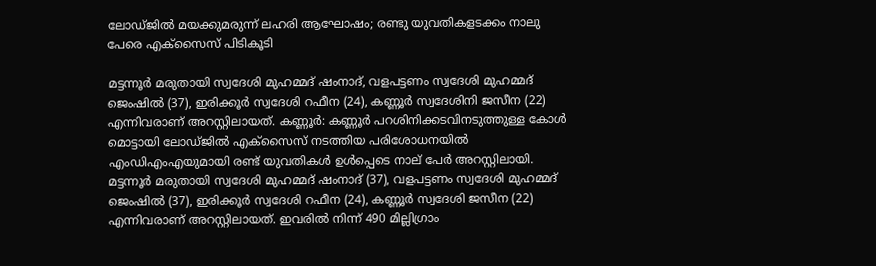ലോഡ്ജില്‍ മയക്കുമരുന്ന് ലഹരി ആഘോഷം; രണ്ടു യുവതികളടക്കം നാലു പേരെ എക്സൈസ് പിടികൂടി

മട്ടന്നൂർ മരുതായി സ്വദേശി മുഹമ്മദ് ഷംനാദ്, വളപട്ടണം സ്വദേശി മുഹമ്മദ് ജെംഷിൽ (37), ഇരിക്കൂർ സ്വദേശി റഫീന (24), കണ്ണൂർ സ്വദേശിനി ജസീന (22) എന്നിവരാണ് അറസ്റ്റിലായത്. കണ്ണൂർ: കണ്ണൂർ പറശിനിക്കടവിനടുത്തുള്ള കോൾ മൊട്ടായി ലോഡ്ജിൽ എക്സൈസ് നടത്തിയ പരിശോധനയിൽ എംഡിഎംഎയുമായി രണ്ട് യുവതികൾ ഉൾപ്പെടെ നാല് പേർ അറസ്റ്റിലായി. മട്ടന്നൂർ മരുതായി സ്വദേശി മുഹമ്മദ് ഷംനാദ് (37), വളപട്ടണം സ്വദേശി മുഹമ്മദ് ജെംഷിൽ (37), ഇരിക്കൂർ സ്വദേശി റഫീന (24), കണ്ണൂർ സ്വദേശി ജസീന (22) എന്നിവരാണ് അറസ്റ്റിലായത്. ഇവരിൽ നിന്ന് 490 മില്ലിഗ്രാം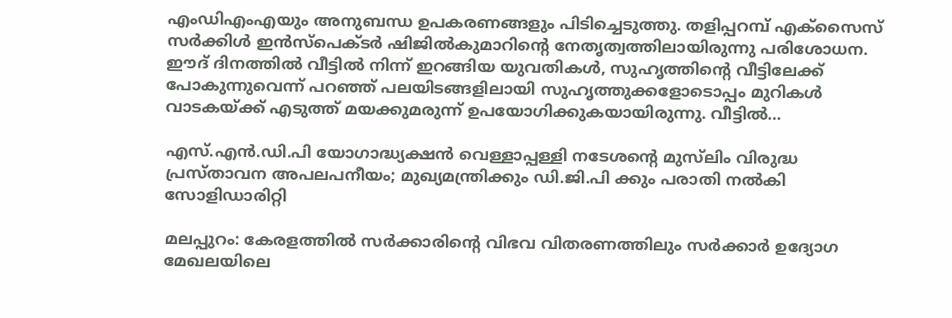എംഡിഎംഎയും അനുബന്ധ ഉപകരണങ്ങളും പിടിച്ചെടുത്തു. തളിപ്പറമ്പ് എക്സൈസ് സർക്കിൾ ഇൻസ്പെക്ടർ ഷിജിൽകുമാറിന്റെ നേതൃത്വത്തിലായിരുന്നു പരിശോധന. ഈദ് ദിനത്തിൽ വീട്ടിൽ നിന്ന് ഇറങ്ങിയ യുവതികൾ, സുഹൃത്തിന്റെ വീട്ടിലേക്ക് പോകുന്നുവെന്ന് പറഞ്ഞ് പലയിടങ്ങളിലായി സുഹൃത്തുക്കളോടൊപ്പം മുറികൾ വാടകയ്ക്ക് എടുത്ത് മയക്കുമരുന്ന് ഉപയോഗിക്കുകയായിരുന്നു. വീട്ടിൽ…

എസ്.എൻ.ഡി.പി യോഗാദ്ധ്യക്ഷൻ വെള്ളാപ്പള്ളി നടേശന്റെ മുസ്‌ലിം വിരുദ്ധ പ്രസ്താവന അപലപനീയം; മുഖ്യമന്ത്രിക്കും ഡി.ജി.പി ക്കും പരാതി നൽകി സോളിഡാരിറ്റി

മലപ്പുറം: കേരളത്തിൽ സര്‍ക്കാരിന്റെ വിഭവ വിതരണത്തിലും സർക്കാർ ഉദ്യോഗ മേഖലയിലെ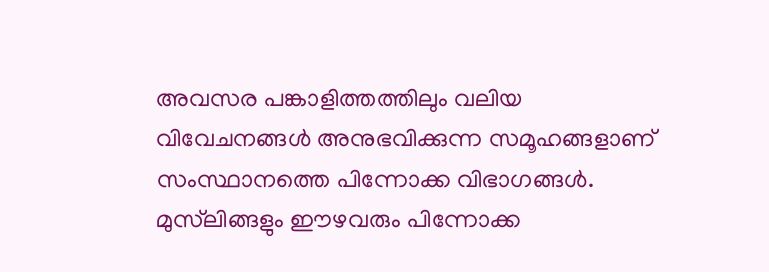അവസര പങ്കാളിത്തത്തിലും വലിയ വിവേചനങ്ങൾ അനുഭവിക്കുന്ന സമൂഹങ്ങളാണ് സംസ്ഥാനത്തെ പിന്നോക്ക വിഭാഗങ്ങൾ. മുസ്‌ലിങ്ങളും ഈഴവരും പിന്നോക്ക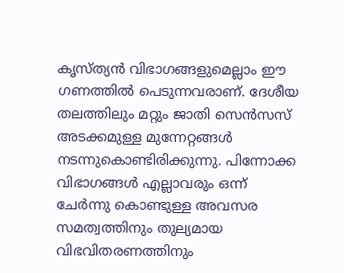കൃസ്ത്യൻ വിഭാഗങ്ങളുമെല്ലാം ഈ ഗണത്തിൽ പെടുന്നവരാണ്. ദേശീയ തലത്തിലും മറ്റും ജാതി സെൻസസ് അടക്കമുള്ള മുന്നേറ്റങ്ങൾ നടന്നുകൊണ്ടിരിക്കുന്നു. പിന്നോക്ക വിഭാഗങ്ങൾ എല്ലാവരും ഒന്ന് ചേർന്നു കൊണ്ടുള്ള അവസര സമത്വത്തിനും തുല്യമായ വിഭവിതരണത്തിനും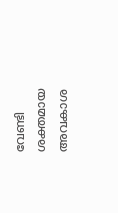വേണ്ടി ശക്തമായ അവകാശ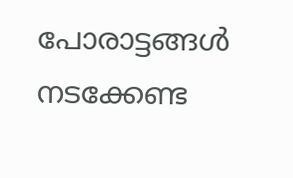പോരാട്ടങ്ങൾ നടക്കേണ്ട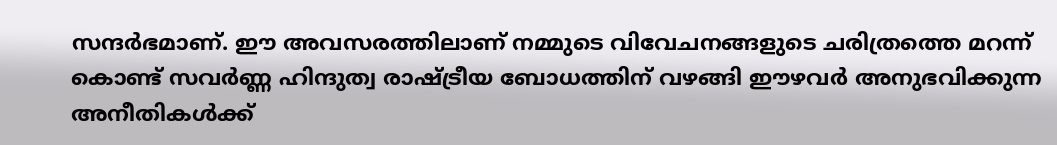സന്ദർഭമാണ്. ഈ അവസരത്തിലാണ് നമ്മുടെ വിവേചനങ്ങളുടെ ചരിത്രത്തെ മറന്ന് കൊണ്ട് സവർണ്ണ ഹിന്ദുത്വ രാഷ്ട്രീയ ബോധത്തിന് വഴങ്ങി ഈഴവർ അനുഭവിക്കുന്ന അനീതികൾക്ക്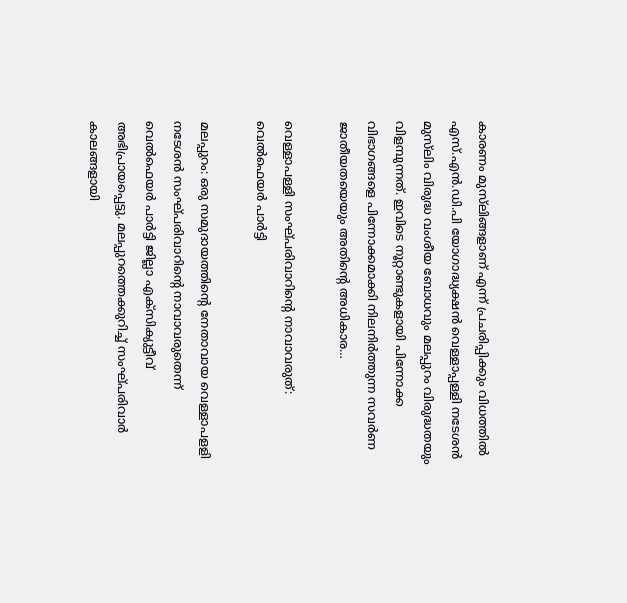കാരണം മുസ്‌ലിങ്ങളാണ് എന്ന് പ്രചരിപ്പിക്കും വിധത്തിൽ എസ്.എൻ.ഡി.പി യോഗാദ്ധ്യക്ഷൻ വെള്ളാപ്പള്ളി നടേശൻ മുസ്‌ലിം വിരുദ്ധ വംശീയ ബോധവും മലപ്പുറം വിരുദ്ധതയും വിളമ്പുന്നത്. ഇവിടെ നൂറ്റാണ്ടുകളായി പിന്നോക്ക വിഭാഗങ്ങളെ പിന്നോക്കമാക്കി നിലനിർത്തുന്ന സവർണ ജാതീയതയെയും അതിൻ്റെ അധികാര…

വെള്ളാപള്ളി സംഘ്പരിവാറിന്റെ നാവാവരുത്: വെൽഫെയർ പാർട്ടി

മലപ്പുറം: ഒരു സമുദായത്തിന്റെ നേതാവായ വെള്ളാപളളി നടേശൻ സംഘ്പരിവാറിന്റെ നാവാവരുതെന്ന് വെൽഫെയർ പാർട്ടി ജില്ലാ എക്‌സിക്യുട്ടീവ് അഭിപ്രായപ്പെട്ടു. മലപ്പുറത്തെക്കുറിച്ച് സംഘ്പരിവാർ കാലങ്ങളായി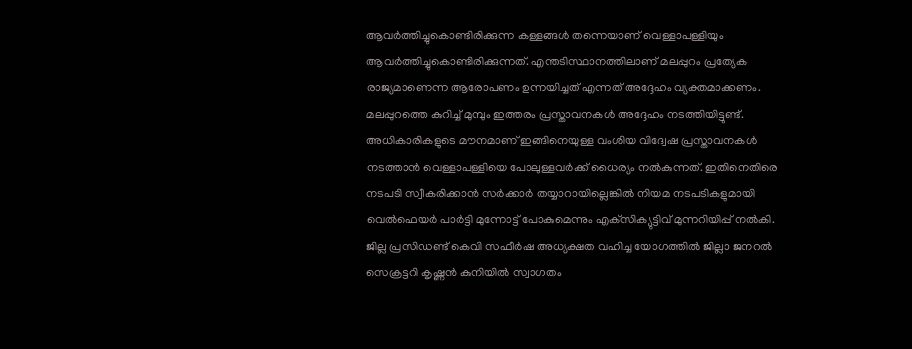ആവർത്തിച്ചുകൊണ്ടിരിക്കുന്ന കള്ളങ്ങൾ തന്നെയാണ് വെള്ളാപള്ളിയും ആവർത്തിച്ചുകൊണ്ടിരിക്കുന്നത്. എന്തടിസ്ഥാനത്തിലാണ് മലപ്പുറം പ്രത്യേക രാജ്യമാണെന്ന ആരോപണം ഉന്നയിച്ചത് എന്നത് അദ്ദേഹം വ്യക്തമാക്കണം. മലപ്പുറത്തെ കുറിച്ച് മുമ്പും ഇത്തരം പ്രസ്താവനകൾ അദ്ദേഹം നടത്തിയിട്ടുണ്ട്. അധികാരികളുടെ മൗനമാണ് ഇങ്ങിനെയുള്ള വംശിയ വിദ്വേഷ പ്രസ്താവനകൾ നടത്താൻ വെള്ളാപള്ളിയെ പോലുള്ളവർക്ക് ധൈര്യം നൽകുന്നത്. ഇതിനെതിരെ നടപടി സ്വീകരിക്കാൻ സർക്കാർ തയ്യാറായില്ലെങ്കിൽ നിയമ നടപടികളുമായി വെൽഫെയർ പാർട്ടി മുന്നോട്ട് പോകുമെന്നും എക്‌സിക്യുട്ടിവ് മുന്നറിയിപ്പ് നൽകി. ജില്ല പ്രസിഡണ്ട് കെവി സഫീർഷ അധ്യക്ഷത വഹിച്ച യോഗത്തിൽ ജില്ലാ ജനറൽ സെക്രട്ടറി കൃഷ്ണൻ കുനിയിൽ സ്വാഗതം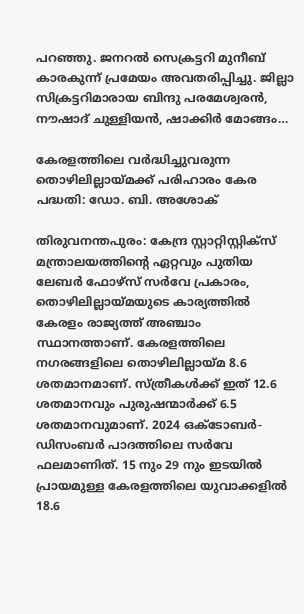പറഞ്ഞു. ജനറൽ സെക്രട്ടറി മുനീബ് കാരകുന്ന് പ്രമേയം അവതരിപ്പിച്ചു. ജില്ലാ സിക്രട്ടറിമാരായ ബിന്ദു പരമേശ്വരൻ, നൗഷാദ് ചുള്ളിയൻ, ഷാക്കിർ മോങ്ങം…

കേരളത്തിലെ വർദ്ധിച്ചുവരുന്ന തൊഴിലില്ലായ്മക്ക് പരിഹാരം കേര പദ്ധതി: ഡോ. ബി. അശോക്

തിരുവനന്തപുരം: കേന്ദ്ര സ്റ്റാറ്റിസ്റ്റിക്സ് മന്ത്രാലയത്തിന്റെ ഏറ്റവും പുതിയ ലേബർ ഫോഴ്‌സ് സർവേ പ്രകാരം, തൊഴിലില്ലായ്മയുടെ കാര്യത്തിൽ കേരളം രാജ്യത്ത് അഞ്ചാം സ്ഥാനത്താണ്. കേരളത്തിലെ നഗരങ്ങളിലെ തൊഴിലില്ലായ്മ 8.6 ശതമാനമാണ്. സ്ത്രീകൾക്ക് ഇത് 12.6 ശതമാനവും പുരുഷന്മാർക്ക് 6.5 ശതമാനവുമാണ്. 2024 ഒക്ടോബർ-ഡിസംബർ പാദത്തിലെ സർവേ ഫലമാണിത്. 15 നും 29 നും ഇടയിൽ പ്രായമുള്ള കേരളത്തിലെ യുവാക്കളിൽ 18.6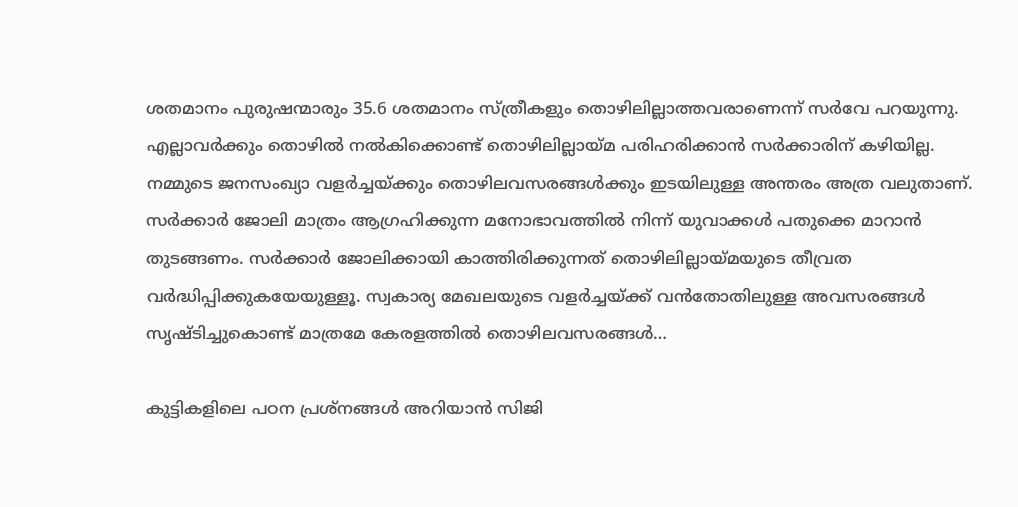ശതമാനം പുരുഷന്മാരും 35.6 ശതമാനം സ്ത്രീകളും തൊഴിലില്ലാത്തവരാണെന്ന് സർവേ പറയുന്നു. എല്ലാവർക്കും തൊഴിൽ നൽകിക്കൊണ്ട് തൊഴിലില്ലായ്മ പരിഹരിക്കാൻ സർക്കാരിന് കഴിയില്ല. നമ്മുടെ ജനസംഖ്യാ വളർച്ചയ്ക്കും തൊഴിലവസരങ്ങൾക്കും ഇടയിലുള്ള അന്തരം അത്ര വലുതാണ്. സർക്കാർ ജോലി മാത്രം ആഗ്രഹിക്കുന്ന മനോഭാവത്തിൽ നിന്ന് യുവാക്കൾ പതുക്കെ മാറാൻ തുടങ്ങണം. സർക്കാർ ജോലിക്കായി കാത്തിരിക്കുന്നത് തൊഴിലില്ലായ്മയുടെ തീവ്രത വർദ്ധിപ്പിക്കുകയേയുള്ളൂ. സ്വകാര്യ മേഖലയുടെ വളർച്ചയ്ക്ക് വൻതോതിലുള്ള അവസരങ്ങൾ സൃഷ്ടിച്ചുകൊണ്ട് മാത്രമേ കേരളത്തിൽ തൊഴിലവസരങ്ങൾ…

കുട്ടികളിലെ പഠന പ്രശ്നങ്ങൾ അറിയാൻ സിജി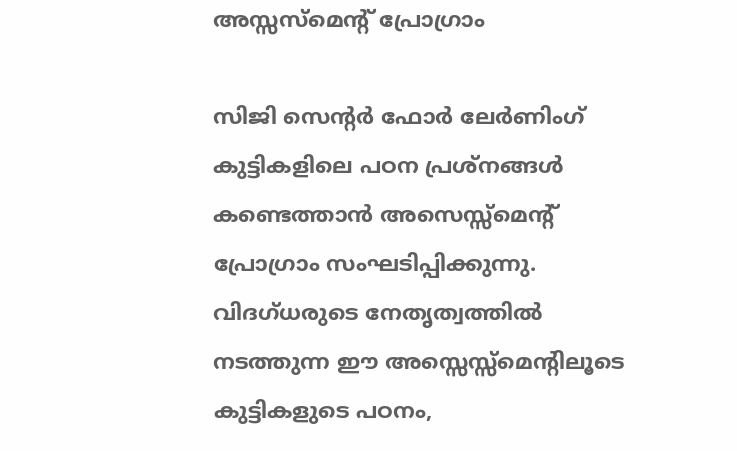അസ്സസ്മെന്റ് പ്രോഗ്രാം

സിജി സെന്റര്‍ ഫോര്‍ ലേര്‍ണിംഗ് കുട്ടികളിലെ പഠന പ്രശ്നങ്ങൾ കണ്ടെത്താൻ അസെസ്സ്‌മെന്റ് പ്രോഗ്രാം സംഘടിപ്പിക്കുന്നു. വിദഗ്ധരുടെ നേതൃത്വത്തിൽ നടത്തുന്ന ഈ അസ്സെസ്സ്‌മെന്റിലൂടെ കുട്ടികളുടെ പഠനം,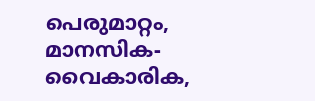പെരുമാറ്റം, മാനസിക-വൈകാരിക,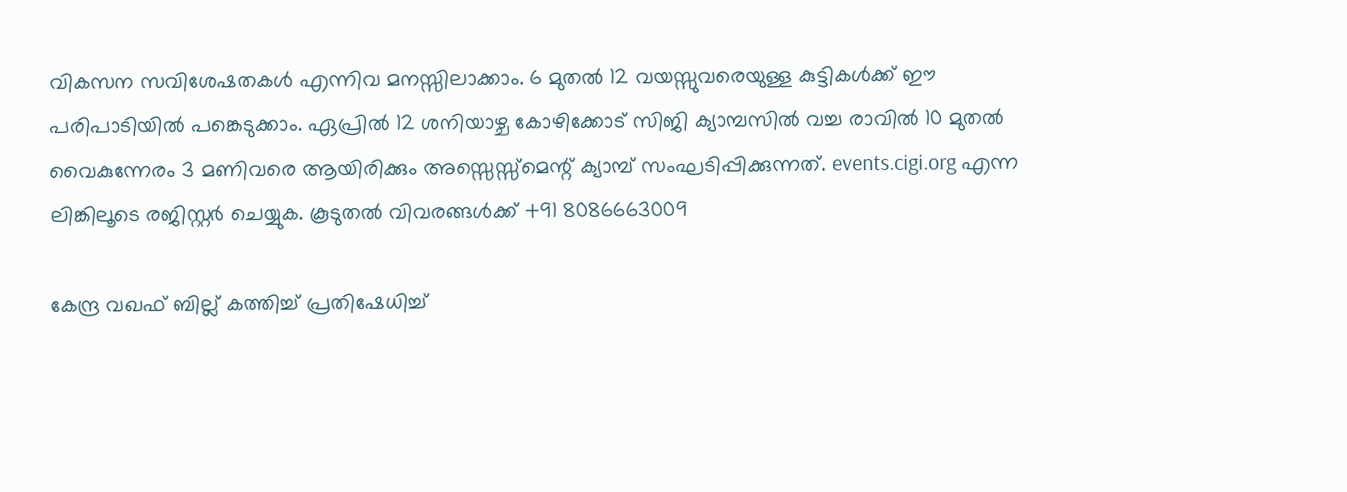വികസന സവിശേഷതകള്‍ എന്നിവ മനസ്സിലാക്കാം. 6 മുതൽ 12 വയസ്സുവരെയുള്ള കുട്ടികൾക്ക് ഈ പരിപാടിയിൽ പങ്കെടുക്കാം. ഏപ്രിൽ 12 ശനിയാഴ്ച കോഴിക്കോട് സിജി ക്യാമ്പസിൽ വച്ച രാവിൽ 10 മുതൽ വൈകുന്നേരം 3 മണിവരെ ആയിരിക്കും അസ്സെസ്സ്മെന്റ് ക്യാമ്പ് സംഘടിപ്പിക്കുന്നത്. events.cigi.org എന്ന ലിങ്കിലൂടെ രജിസ്റ്റർ ചെയ്യുക. കൂടുതല്‍ വിവരങ്ങള്‍ക്ക് +91 8086663009

കേന്ദ്ര വഖഫ് ബില്ല് കത്തിച്ച് പ്രതിഷേധിച്ച്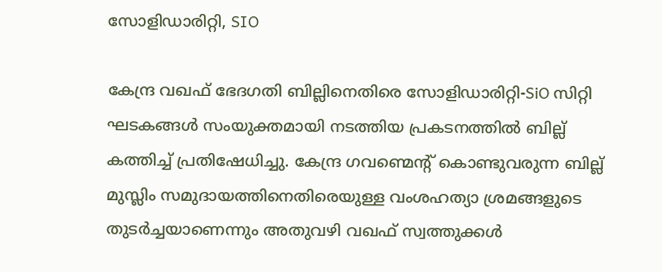സോളിഡാരിറ്റി, SIO

കേന്ദ്ര വഖഫ് ഭേദഗതി ബില്ലിനെതിരെ സോളിഡാരിറ്റി-SiO സിറ്റി ഘടകങ്ങൾ സംയുക്തമായി നടത്തിയ പ്രകടനത്തിൽ ബില്ല് കത്തിച്ച് പ്രതിഷേധിച്ചു. കേന്ദ്ര ഗവണ്മെന്റ് കൊണ്ടുവരുന്ന ബില്ല് മുസ്ലിം സമുദായത്തിനെതിരെയുള്ള വംശഹത്യാ ശ്രമങ്ങളുടെ തുടർച്ചയാണെന്നും അതുവഴി വഖഫ് സ്വത്തുക്കൾ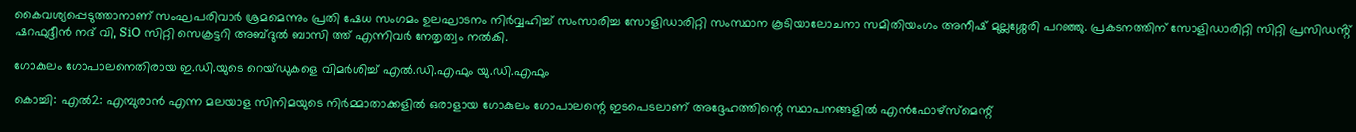കൈവശ്യപ്പെടുത്താനാണ് സംഘപരിവാർ ശ്രമമെന്നും പ്രതി ഷേധ സംഗമം ഉലഘാടനം നിർവ്വഹിച്ച് സംസാരിച്ച സോളിഡാരിറ്റി സംസ്ഥാന കൂടിയാലോചനാ സമിതിയംഗം അനീഷ് മുല്ലശ്ശേരി പറഞ്ഞു. പ്രകടനത്തിന് സോളിഡാരിറ്റി സിറ്റി പ്രസിഡൻ്റ് ഷറഫുദ്ദീൻ നദ് വി, SiO സിറ്റി സെക്രട്ടറി അബ്ദുൽ ബാസി ത്ത് എന്നിവർ നേതൃത്വം നൽകി.

ഗോകുലം ഗോപാലനെതിരായ ഇ.ഡി.യുടെ റെയ്ഡുകളെ വിമർശിച്ച് എൽ.ഡി.എഫും യു.ഡി.എഫും

കൊച്ചി: എൽ2: എമ്പുരാൻ എന്ന മലയാള സിനിമയുടെ നിർമ്മാതാക്കളിൽ ഒരാളായ ഗോകുലം ഗോപാലന്റെ ഇടപെടലാണ് അദ്ദേഹത്തിന്റെ സ്ഥാപനങ്ങളില്‍ എൻഫോഴ്‌സ്‌മെന്റ്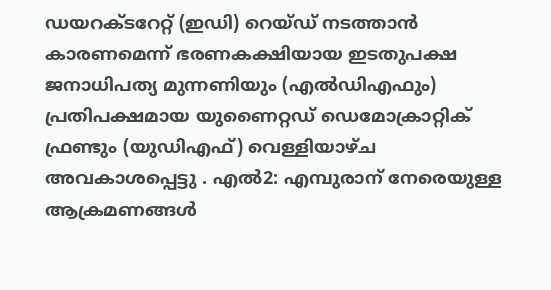ഡയറക്ടറേറ്റ് (ഇഡി) റെയ്ഡ് നടത്താൻ കാരണമെന്ന് ഭരണകക്ഷിയായ ഇടതുപക്ഷ ജനാധിപത്യ മുന്നണിയും (എൽഡിഎഫും) പ്രതിപക്ഷമായ യുണൈറ്റഡ് ഡെമോക്രാറ്റിക് ഫ്രണ്ടും (യുഡിഎഫ്) വെള്ളിയാഴ്ച അവകാശപ്പെട്ടു . എൽ2: എമ്പുരാന് നേരെയുള്ള ആക്രമണങ്ങൾ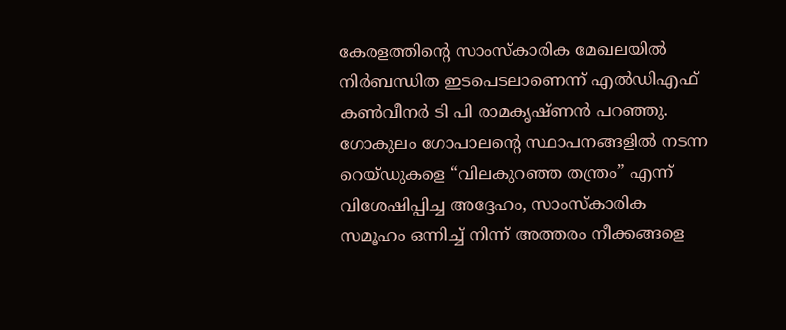കേരളത്തിന്റെ സാംസ്കാരിക മേഖലയിൽ നിർബന്ധിത ഇടപെടലാണെന്ന് എൽഡിഎഫ് കൺവീനർ ടി പി രാമകൃഷ്ണൻ പറഞ്ഞു. ഗോകുലം ഗോപാലന്റെ സ്ഥാപനങ്ങളിൽ നടന്ന റെയ്ഡുകളെ “വിലകുറഞ്ഞ തന്ത്രം” എന്ന് വിശേഷിപ്പിച്ച അദ്ദേഹം, സാംസ്കാരിക സമൂഹം ഒന്നിച്ച് നിന്ന് അത്തരം നീക്കങ്ങളെ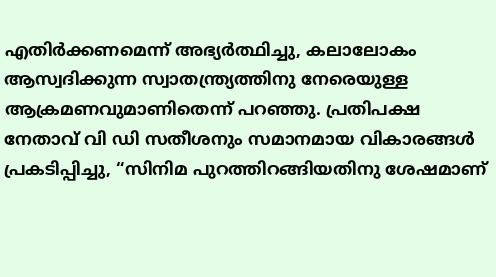എതിർക്കണമെന്ന് അഭ്യർത്ഥിച്ചു, കലാലോകം ആസ്വദിക്കുന്ന സ്വാതന്ത്ര്യത്തിനു നേരെയുള്ള ആക്രമണവുമാണിതെന്ന് പറഞ്ഞു. പ്രതിപക്ഷ നേതാവ് വി ഡി സതീശനും സമാനമായ വികാരങ്ങൾ പ്രകടിപ്പിച്ചു, “സിനിമ പുറത്തിറങ്ങിയതിനു ശേഷമാണ്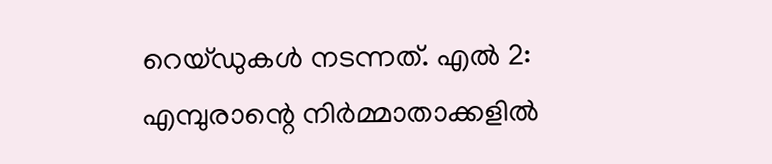റെയ്ഡുകൾ നടന്നത്. എൽ 2: എമ്പുരാന്റെ നിർമ്മാതാക്കളിൽ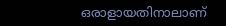ഒരാളായതിനാലാണ്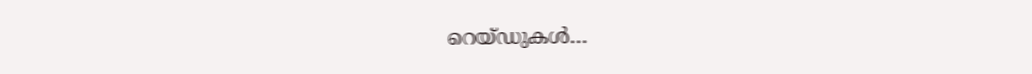റെയ്ഡുകൾ…